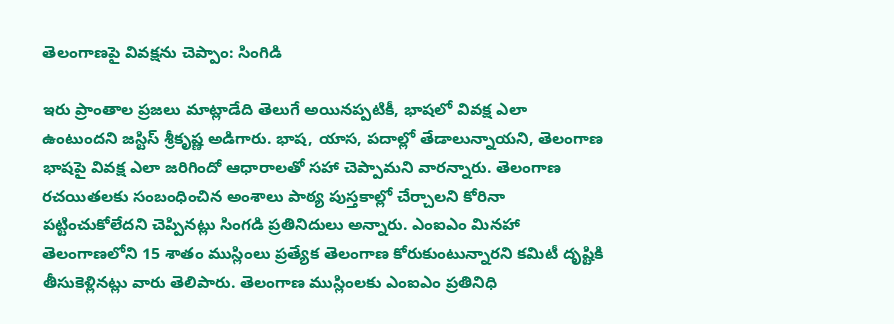తెలంగాణపై వివక్షను చెప్పాం: సింగిడి

ఇరు ప్రాంతాల ప్రజలు మాట్లాడేది తెలుగే అయినప్పటికీ, భాషలో వివక్ష ఎలా ఉంటుందని జస్టిస్ శ్రీకృష్ణ అడిగారు. భాష, యాస, పదాల్లో తేడాలున్నాయని, తెలంగాణ భాషపై వివక్ష ఎలా జరిగిందో ఆధారాలతో సహా చెప్పామని వారన్నారు. తెలంగాణ రచయితలకు సంబంధించిన అంశాలు పాఠ్య పుస్తకాల్లో చేర్చాలని కోరినా పట్టించుకోలేదని చెప్పినట్లు సింగడి ప్రతినిదులు అన్నారు. ఎంఐఎం మినహా తెలంగాణలోని 15 శాతం ముస్లింలు ప్రత్యేక తెలంగాణ కోరుకుంటున్నారని కమిటీ దృష్టికి తీసుకెళ్లినట్లు వారు తెలిపారు. తెలంగాణ ముస్లింలకు ఎంఐఎం ప్రతినిధి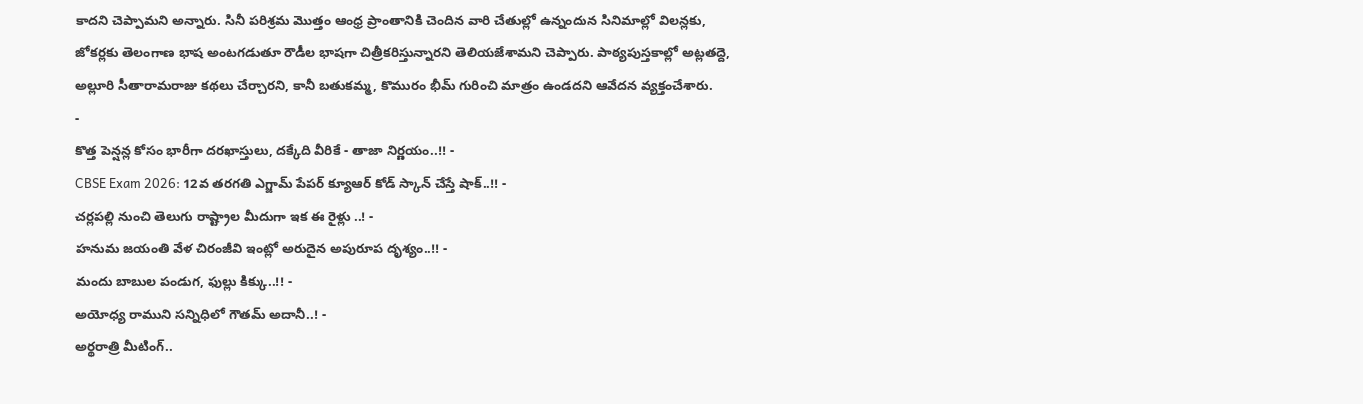కాదని చెప్పామని అన్నారు. సినీ పరిశ్రమ మొత్తం ఆంధ్ర ప్రాంతానికి చెందిన వారి చేతుల్లో ఉన్నందున సినిమాల్లో విలన్లకు, జోకర్లకు తెలంగాణ భాష అంటగడుతూ రౌడీల భాషగా చిత్రీకరిస్తున్నారని తెలియజేశామని చెప్పారు. పాఠ్యపుస్తకాల్లో అట్లతద్దె, అల్లూరి సీతారామరాజు కథలు చేర్చారని, కానీ బతుకమ్మ, కొమురం భీమ్ గురించి మాత్రం ఉండదని ఆవేదన వ్యక్తంచేశారు.
-
కొత్త పెన్షన్ల కోసం భారీగా దరఖాస్తులు, దక్కేది వీరికే - తాజా నిర్ణయం..!! -
CBSE Exam 2026: 12వ తరగతి ఎగ్జామ్ పేపర్ క్యూఆర్ కోడ్ స్కాన్ చేస్తే షాక్..!! -
చర్లపల్లి నుంచి తెలుగు రాష్ట్రాల మీదుగా ఇక ఈ రైళ్లు ..! -
హనుమ జయంతి వేళ చిరంజీవి ఇంట్లో అరుదైన అపురూప దృశ్యం..!! -
మందు బాబుల పండుగ, ఫుల్లు కిక్కు..!! -
అయోధ్య రాముని సన్నిధిలో గౌతమ్ అదానీ..! -
అర్థరాత్రి మీటింగ్..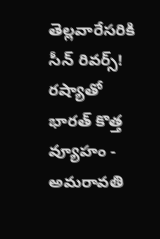తెల్లవారేసరికి సీన్ రివర్స్! రష్యాతో భారత్ కొత్త వ్యూహం -
అమరావతి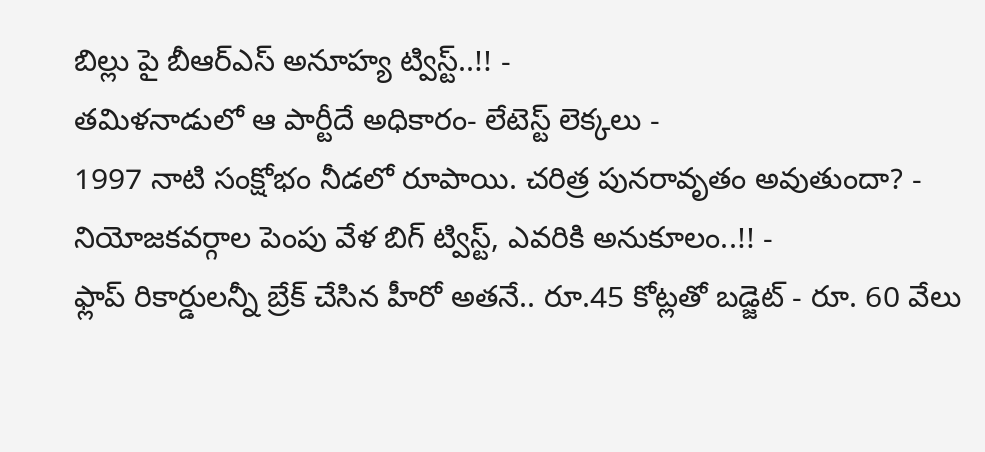బిల్లు పై బీఆర్ఎస్ అనూహ్య ట్విస్ట్..!! -
తమిళనాడులో ఆ పార్టీదే అధికారం- లేటెస్ట్ లెక్కలు -
1997 నాటి సంక్షోభం నీడలో రూపాయి. చరిత్ర పునరావృతం అవుతుందా? -
నియోజకవర్గాల పెంపు వేళ బిగ్ ట్విస్ట్, ఎవరికి అనుకూలం..!! -
ఫ్లాప్ రికార్డులన్నీ బ్రేక్ చేసిన హీరో అతనే.. రూ.45 కోట్లతో బడ్జెట్ - రూ. 60 వేలు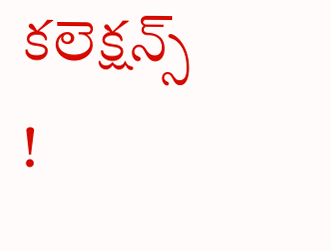కలెక్షన్స్ !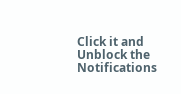Click it and Unblock the Notifications